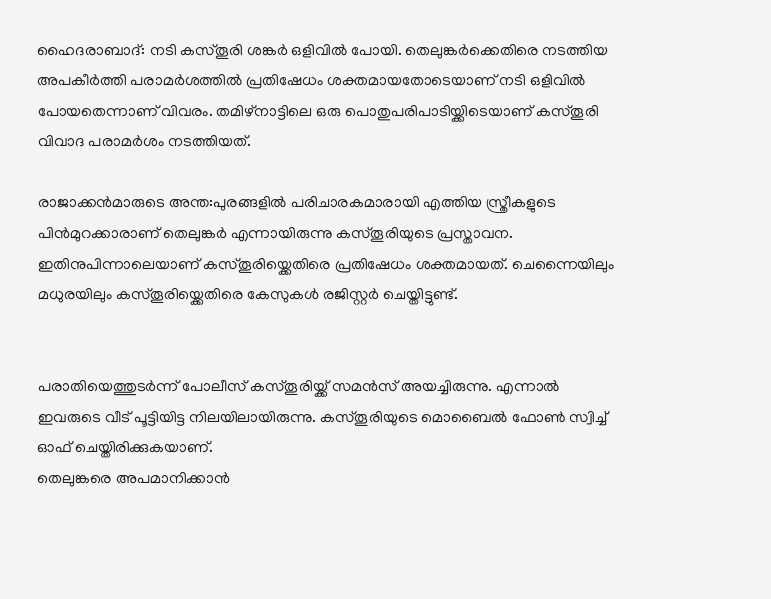ഹൈദരാബാദ്: നടി കസ്തൂരി ശങ്കർ ഒളിവിൽ പോയി. തെലുങ്കർക്കെതിരെ നടത്തിയ അപകീർത്തി പരാമർശത്തിൽ പ്രതിഷേധം ശക്തമായതോടെയാണ് നടി ഒളിവിൽ പോയതെന്നാണ് വിവരം. തമിഴ്നാട്ടിലെ ഒരു പൊതുപരിപാടിയ്ക്കിടെയാണ് കസ്തൂരി വിവാദ പരാമർശം നടത്തിയത്.

രാജാക്കൻമാരുടെ അന്ത:പുരങ്ങളിൽ പരിചാരകമാരായി എത്തിയ സ്ത്രീകളുടെ പിൻമുറക്കാരാണ് തെലുങ്കർ എന്നായിരുന്നു കസ്തൂരിയുടെ പ്രസ്താവന. ഇതിനുപിന്നാലെയാണ് കസ്തൂരിയ്ക്കെതിരെ പ്രതിഷേധം ശക്തമായത്. ചെന്നൈയിലും മധുരയിലും കസ്തൂരിയ്ക്കെതിരെ കേസുകൾ രജിസ്റ്റർ ചെയ്തിട്ടുണ്ട്.


പരാതിയെത്തുടർന്ന് പോലീസ് കസ്തൂരിയ്ക്ക് സമൻസ് അയച്ചിരുന്നു. എന്നാൽ ഇവരുടെ വീട് പൂട്ടിയിട്ട നിലയിലായിരുന്നു. കസ്തൂരിയുടെ മൊബൈൽ ഫോൺ സ്വിച്ച് ഓഫ് ചെയ്തിരിക്കുകയാണ്.
തെലുങ്കരെ അപമാനിക്കാൻ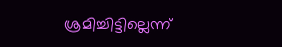ശ്രമിച്ചിട്ടില്ലെന്ന്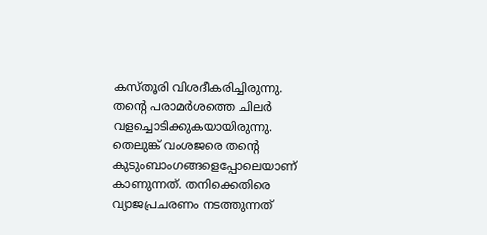കസ്തൂരി വിശദീകരിച്ചിരുന്നു. തന്റെ പരാമർശത്തെ ചിലർ വളച്ചൊടിക്കുകയായിരുന്നു. തെലുങ്ക് വംശജരെ തന്റെ കുടുംബാംഗങ്ങളെപ്പോലെയാണ് കാണുന്നത്. തനിക്കെതിരെ വ്യാജപ്രചരണം നടത്തുന്നത്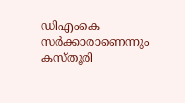ഡിഎംകെ സർക്കാരാണെന്നും കസ്തൂരി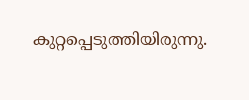കുറ്റപ്പെടുത്തിയിരുന്നു.